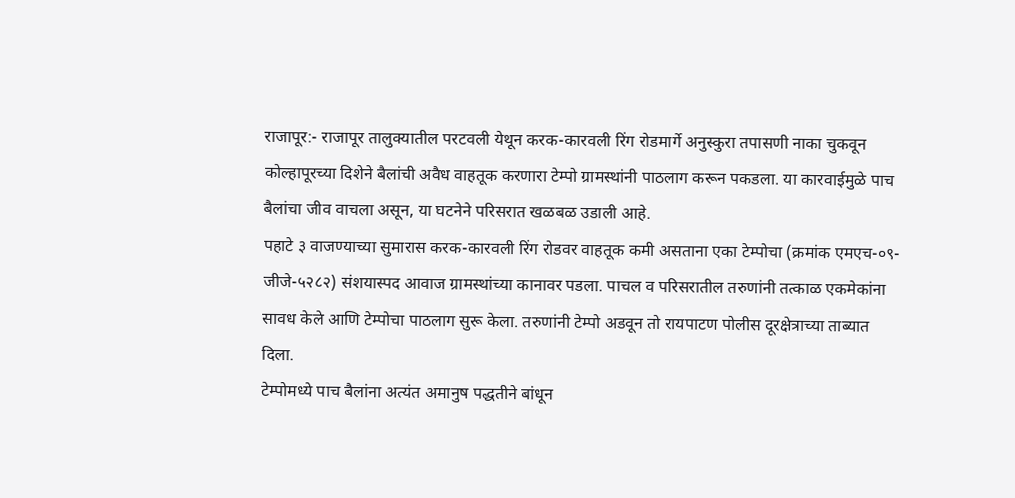राजापूर:- राजापूर तालुक्यातील परटवली येथून करक-कारवली रिंग रोडमार्गे अनुस्कुरा तपासणी नाका चुकवून कोल्हापूरच्या दिशेने बैलांची अवैध वाहतूक करणारा टेम्पो ग्रामस्थांनी पाठलाग करून पकडला. या कारवाईमुळे पाच बैलांचा जीव वाचला असून, या घटनेने परिसरात खळबळ उडाली आहे.
पहाटे ३ वाजण्याच्या सुमारास करक-कारवली रिंग रोडवर वाहतूक कमी असताना एका टेम्पोचा (क्रमांक एमएच-०९-जीजे-५२८२) संशयास्पद आवाज ग्रामस्थांच्या कानावर पडला. पाचल व परिसरातील तरुणांनी तत्काळ एकमेकांना सावध केले आणि टेम्पोचा पाठलाग सुरू केला. तरुणांनी टेम्पो अडवून तो रायपाटण पोलीस दूरक्षेत्राच्या ताब्यात दिला.
टेम्पोमध्ये पाच बैलांना अत्यंत अमानुष पद्धतीने बांधून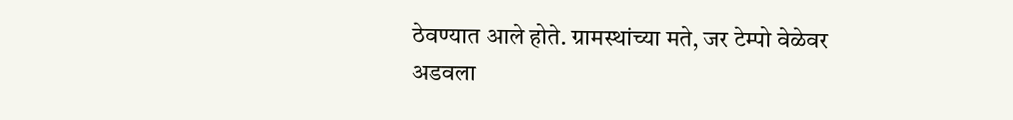ठेवण्यात आले होते. ग्रामस्थांच्या मते, जर टेम्पो वेळेवर अडवला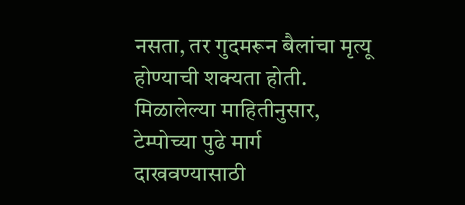नसता, तर गुदमरून बैलांचा मृत्यू होण्याची शक्यता होती. मिळालेल्या माहितीनुसार, टेम्पोच्या पुढे मार्ग दाखवण्यासाठी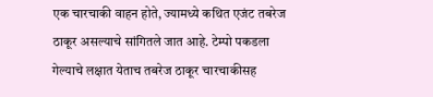एक चारचाकी वाहन होते, ज्यामध्ये कथित एजंट तबरेज ठाकूर असल्याचे सांगितले जात आहे. टेम्पो पकडला गेल्याचे लक्षात येताच तबरेज ठाकूर चारचाकीसह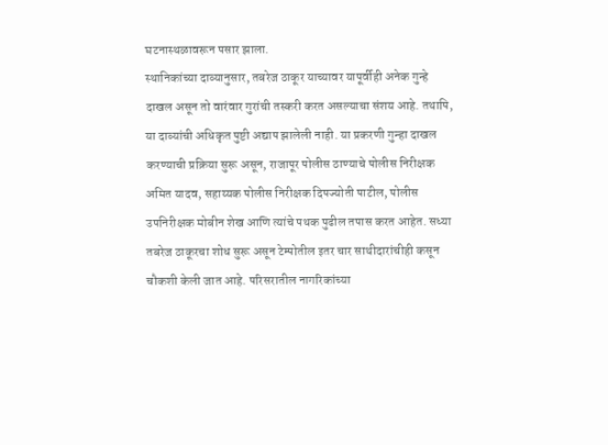घटनास्थळावरून पसार झाला.
स्थानिकांच्या दाव्यानुसार, तबरेज ठाकूर याच्यावर यापूर्वीही अनेक गुन्हे दाखल असून तो वारंवार गुरांची तस्करी करत असल्याचा संशय आहे. तथापि, या दाव्यांची अधिकृत पुष्टी अद्याप झालेली नाही. या प्रकरणी गुन्हा दाखल करण्याची प्रक्रिया सुरू असून, राजापूर पोलीस ठाण्याचे पोलीस निरीक्षक अमित यादव, सहाय्यक पोलीस निरीक्षक दिपज्योती पाटील, पोलीस उपनिरीक्षक मोबीन शेख आणि त्यांचे पथक पुढील तपास करत आहेत. सध्या तबरेज ठाकूरचा शोध सुरू असून टेम्पोतील इतर चार साथीदारांचीही कसून चौकशी केली जात आहे. परिसरातील नागरिकांच्या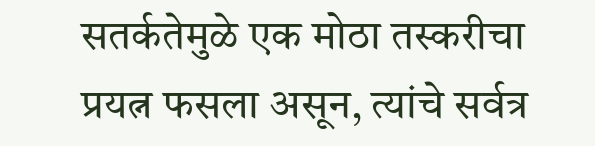सतर्कतेमुळे एक मोठा तस्करीचा प्रयत्न फसला असून, त्यांचे सर्वत्र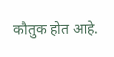कौतुक होत आहे.